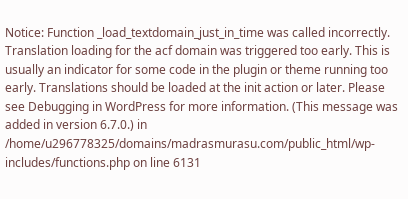Notice: Function _load_textdomain_just_in_time was called incorrectly. Translation loading for the acf domain was triggered too early. This is usually an indicator for some code in the plugin or theme running too early. Translations should be loaded at the init action or later. Please see Debugging in WordPress for more information. (This message was added in version 6.7.0.) in /home/u296778325/domains/madrasmurasu.com/public_html/wp-includes/functions.php on line 6131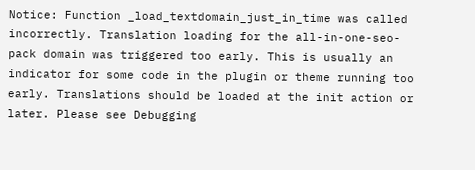Notice: Function _load_textdomain_just_in_time was called incorrectly. Translation loading for the all-in-one-seo-pack domain was triggered too early. This is usually an indicator for some code in the plugin or theme running too early. Translations should be loaded at the init action or later. Please see Debugging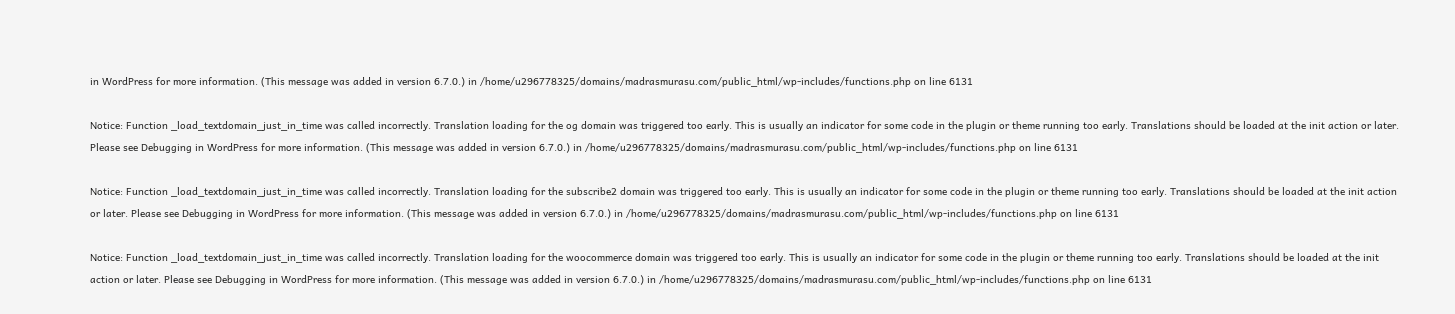in WordPress for more information. (This message was added in version 6.7.0.) in /home/u296778325/domains/madrasmurasu.com/public_html/wp-includes/functions.php on line 6131

Notice: Function _load_textdomain_just_in_time was called incorrectly. Translation loading for the og domain was triggered too early. This is usually an indicator for some code in the plugin or theme running too early. Translations should be loaded at the init action or later. Please see Debugging in WordPress for more information. (This message was added in version 6.7.0.) in /home/u296778325/domains/madrasmurasu.com/public_html/wp-includes/functions.php on line 6131

Notice: Function _load_textdomain_just_in_time was called incorrectly. Translation loading for the subscribe2 domain was triggered too early. This is usually an indicator for some code in the plugin or theme running too early. Translations should be loaded at the init action or later. Please see Debugging in WordPress for more information. (This message was added in version 6.7.0.) in /home/u296778325/domains/madrasmurasu.com/public_html/wp-includes/functions.php on line 6131

Notice: Function _load_textdomain_just_in_time was called incorrectly. Translation loading for the woocommerce domain was triggered too early. This is usually an indicator for some code in the plugin or theme running too early. Translations should be loaded at the init action or later. Please see Debugging in WordPress for more information. (This message was added in version 6.7.0.) in /home/u296778325/domains/madrasmurasu.com/public_html/wp-includes/functions.php on line 6131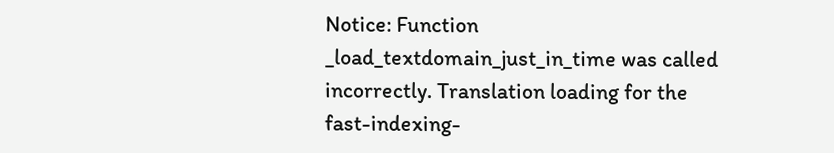Notice: Function _load_textdomain_just_in_time was called incorrectly. Translation loading for the fast-indexing-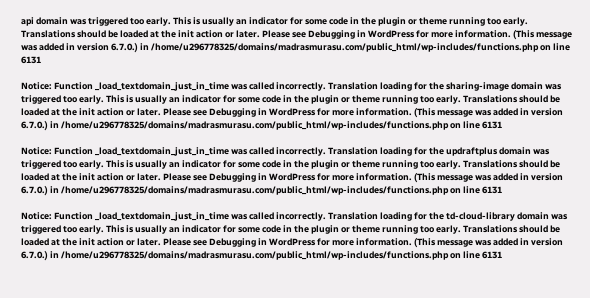api domain was triggered too early. This is usually an indicator for some code in the plugin or theme running too early. Translations should be loaded at the init action or later. Please see Debugging in WordPress for more information. (This message was added in version 6.7.0.) in /home/u296778325/domains/madrasmurasu.com/public_html/wp-includes/functions.php on line 6131

Notice: Function _load_textdomain_just_in_time was called incorrectly. Translation loading for the sharing-image domain was triggered too early. This is usually an indicator for some code in the plugin or theme running too early. Translations should be loaded at the init action or later. Please see Debugging in WordPress for more information. (This message was added in version 6.7.0.) in /home/u296778325/domains/madrasmurasu.com/public_html/wp-includes/functions.php on line 6131

Notice: Function _load_textdomain_just_in_time was called incorrectly. Translation loading for the updraftplus domain was triggered too early. This is usually an indicator for some code in the plugin or theme running too early. Translations should be loaded at the init action or later. Please see Debugging in WordPress for more information. (This message was added in version 6.7.0.) in /home/u296778325/domains/madrasmurasu.com/public_html/wp-includes/functions.php on line 6131

Notice: Function _load_textdomain_just_in_time was called incorrectly. Translation loading for the td-cloud-library domain was triggered too early. This is usually an indicator for some code in the plugin or theme running too early. Translations should be loaded at the init action or later. Please see Debugging in WordPress for more information. (This message was added in version 6.7.0.) in /home/u296778325/domains/madrasmurasu.com/public_html/wp-includes/functions.php on line 6131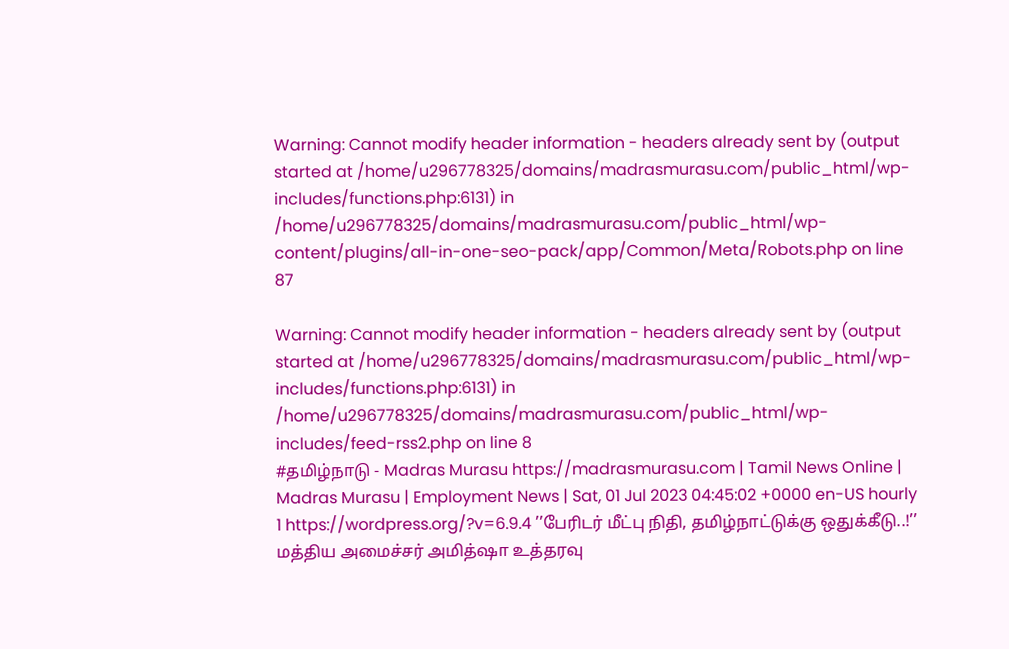Warning: Cannot modify header information - headers already sent by (output started at /home/u296778325/domains/madrasmurasu.com/public_html/wp-includes/functions.php:6131) in /home/u296778325/domains/madrasmurasu.com/public_html/wp-content/plugins/all-in-one-seo-pack/app/Common/Meta/Robots.php on line 87

Warning: Cannot modify header information - headers already sent by (output started at /home/u296778325/domains/madrasmurasu.com/public_html/wp-includes/functions.php:6131) in /home/u296778325/domains/madrasmurasu.com/public_html/wp-includes/feed-rss2.php on line 8
#தமிழ்நாடு - Madras Murasu https://madrasmurasu.com | Tamil News Online | Madras Murasu | Employment News | Sat, 01 Jul 2023 04:45:02 +0000 en-US hourly 1 https://wordpress.org/?v=6.9.4 ’’பேரிடர் மீட்பு நிதி, தமிழ்நாட்டுக்கு ஒதுக்கீடு..!’’ மத்திய அமைச்சர் அமித்ஷா உத்தரவு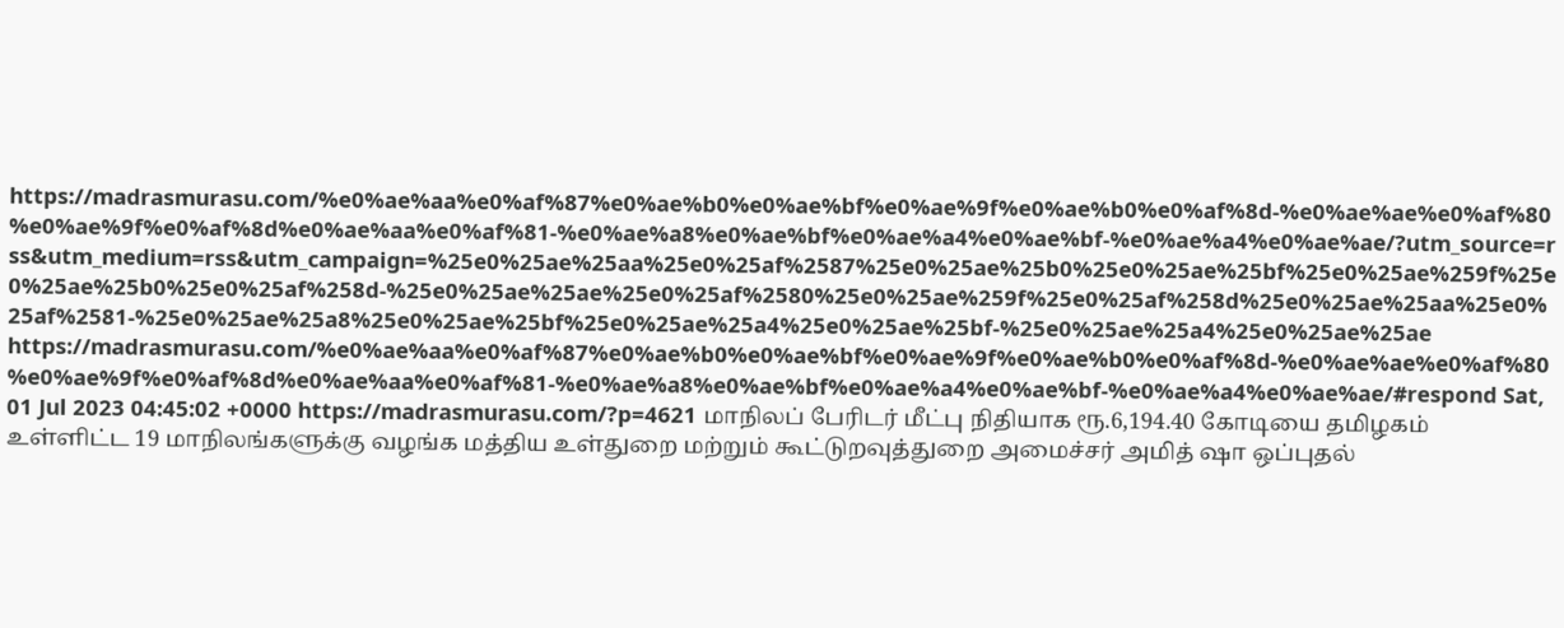https://madrasmurasu.com/%e0%ae%aa%e0%af%87%e0%ae%b0%e0%ae%bf%e0%ae%9f%e0%ae%b0%e0%af%8d-%e0%ae%ae%e0%af%80%e0%ae%9f%e0%af%8d%e0%ae%aa%e0%af%81-%e0%ae%a8%e0%ae%bf%e0%ae%a4%e0%ae%bf-%e0%ae%a4%e0%ae%ae/?utm_source=rss&utm_medium=rss&utm_campaign=%25e0%25ae%25aa%25e0%25af%2587%25e0%25ae%25b0%25e0%25ae%25bf%25e0%25ae%259f%25e0%25ae%25b0%25e0%25af%258d-%25e0%25ae%25ae%25e0%25af%2580%25e0%25ae%259f%25e0%25af%258d%25e0%25ae%25aa%25e0%25af%2581-%25e0%25ae%25a8%25e0%25ae%25bf%25e0%25ae%25a4%25e0%25ae%25bf-%25e0%25ae%25a4%25e0%25ae%25ae https://madrasmurasu.com/%e0%ae%aa%e0%af%87%e0%ae%b0%e0%ae%bf%e0%ae%9f%e0%ae%b0%e0%af%8d-%e0%ae%ae%e0%af%80%e0%ae%9f%e0%af%8d%e0%ae%aa%e0%af%81-%e0%ae%a8%e0%ae%bf%e0%ae%a4%e0%ae%bf-%e0%ae%a4%e0%ae%ae/#respond Sat, 01 Jul 2023 04:45:02 +0000 https://madrasmurasu.com/?p=4621 மாநிலப் பேரிடர் மீட்பு நிதியாக ரூ.6,194.40 கோடியை தமிழகம் உள்ளிட்ட 19 மாநிலங்களுக்கு வழங்க மத்திய உள்துறை மற்றும் கூட்டுறவுத்துறை அமைச்சர் அமித் ஷா ஒப்புதல்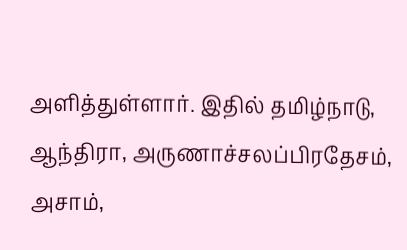அளித்துள்ளார். இதில் தமிழ்நாடு, ஆந்திரா, அருணாச்சலப்பிரதேசம், அசாம்,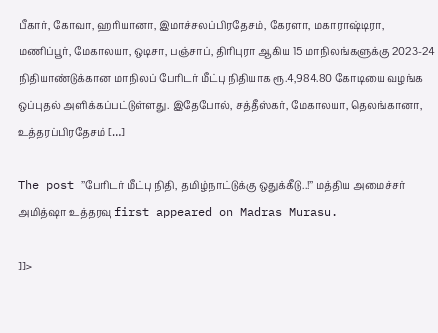பீகார், கோவா, ஹரியானா, இமாச்சலப்பிரதேசம், கேரளா, மகாராஷ்டிரா, மணிப்பூர், மேகாலயா, ஒடிசா, பஞ்சாப், திரிபுரா ஆகிய 15 மாநிலங்களுக்கு 2023-24 நிதியாண்டுக்கான மாநிலப் பேரிடர் மீட்பு நிதியாக ரூ.4,984.80 கோடியை வழங்க ஒப்புதல் அளிக்கப்பட்டுள்ளது. இதேபோல், சத்தீஸ்கர், மேகாலயா, தெலங்கானா, உத்தரப்பிரதேசம் […]

The post ’’பேரிடர் மீட்பு நிதி, தமிழ்நாட்டுக்கு ஒதுக்கீடு..!’’ மத்திய அமைச்சர் அமித்ஷா உத்தரவு first appeared on Madras Murasu.

]]>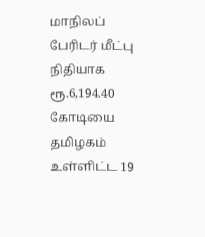மாநிலப் பேரிடர் மீட்பு நிதியாக ரூ.6,194.40 கோடியை தமிழகம் உள்ளிட்ட 19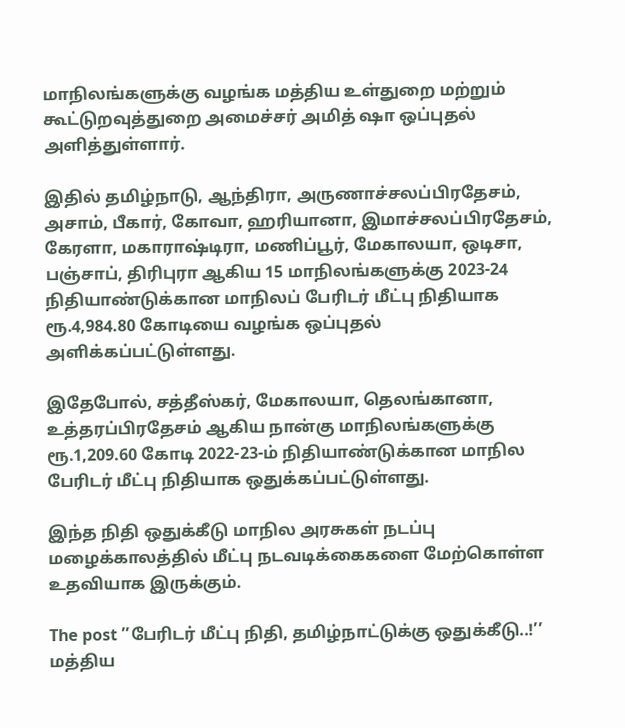மாநிலங்களுக்கு வழங்க மத்திய உள்துறை மற்றும் கூட்டுறவுத்துறை அமைச்சர் அமித் ஷா ஒப்புதல் அளித்துள்ளார்.

இதில் தமிழ்நாடு, ஆந்திரா, அருணாச்சலப்பிரதேசம், அசாம், பீகார், கோவா, ஹரியானா, இமாச்சலப்பிரதேசம், கேரளா, மகாராஷ்டிரா, மணிப்பூர், மேகாலயா, ஒடிசா, பஞ்சாப், திரிபுரா ஆகிய 15 மாநிலங்களுக்கு 2023-24 நிதியாண்டுக்கான மாநிலப் பேரிடர் மீட்பு நிதியாக ரூ.4,984.80 கோடியை வழங்க ஒப்புதல் அளிக்கப்பட்டுள்ளது.

இதேபோல், சத்தீஸ்கர், மேகாலயா, தெலங்கானா, உத்தரப்பிரதேசம் ஆகிய நான்கு மாநிலங்களுக்கு ரூ.1,209.60 கோடி 2022-23-ம் நிதியாண்டுக்கான மாநில பேரிடர் மீட்பு நிதியாக ஒதுக்கப்பட்டுள்ளது.

இந்த நிதி ஒதுக்கீடு மாநில அரசுகள் நடப்பு மழைக்காலத்தில் மீட்பு நடவடிக்கைகளை மேற்கொள்ள உதவியாக இருக்கும்.

The post ’’பேரிடர் மீட்பு நிதி, தமிழ்நாட்டுக்கு ஒதுக்கீடு..!’’ மத்திய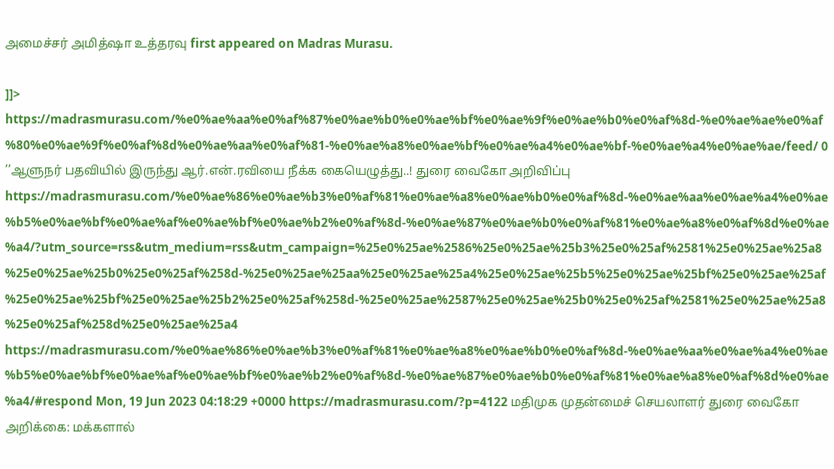அமைச்சர் அமித்ஷா உத்தரவு first appeared on Madras Murasu.

]]>
https://madrasmurasu.com/%e0%ae%aa%e0%af%87%e0%ae%b0%e0%ae%bf%e0%ae%9f%e0%ae%b0%e0%af%8d-%e0%ae%ae%e0%af%80%e0%ae%9f%e0%af%8d%e0%ae%aa%e0%af%81-%e0%ae%a8%e0%ae%bf%e0%ae%a4%e0%ae%bf-%e0%ae%a4%e0%ae%ae/feed/ 0
’’ஆளுநர் பதவியில் இருந்து ஆர்.என்.ரவியை நீக்க கையெழுத்து..! துரை வைகோ அறிவிப்பு https://madrasmurasu.com/%e0%ae%86%e0%ae%b3%e0%af%81%e0%ae%a8%e0%ae%b0%e0%af%8d-%e0%ae%aa%e0%ae%a4%e0%ae%b5%e0%ae%bf%e0%ae%af%e0%ae%bf%e0%ae%b2%e0%af%8d-%e0%ae%87%e0%ae%b0%e0%af%81%e0%ae%a8%e0%af%8d%e0%ae%a4/?utm_source=rss&utm_medium=rss&utm_campaign=%25e0%25ae%2586%25e0%25ae%25b3%25e0%25af%2581%25e0%25ae%25a8%25e0%25ae%25b0%25e0%25af%258d-%25e0%25ae%25aa%25e0%25ae%25a4%25e0%25ae%25b5%25e0%25ae%25bf%25e0%25ae%25af%25e0%25ae%25bf%25e0%25ae%25b2%25e0%25af%258d-%25e0%25ae%2587%25e0%25ae%25b0%25e0%25af%2581%25e0%25ae%25a8%25e0%25af%258d%25e0%25ae%25a4 https://madrasmurasu.com/%e0%ae%86%e0%ae%b3%e0%af%81%e0%ae%a8%e0%ae%b0%e0%af%8d-%e0%ae%aa%e0%ae%a4%e0%ae%b5%e0%ae%bf%e0%ae%af%e0%ae%bf%e0%ae%b2%e0%af%8d-%e0%ae%87%e0%ae%b0%e0%af%81%e0%ae%a8%e0%af%8d%e0%ae%a4/#respond Mon, 19 Jun 2023 04:18:29 +0000 https://madrasmurasu.com/?p=4122 மதிமுக முதன்மைச் செயலாளர் துரை வைகோ அறிக்கை: மக்களால்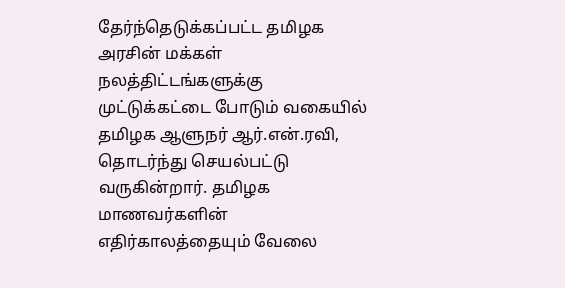தேர்ந்தெடுக்கப்பட்ட தமிழக அரசின் மக்கள் நலத்திட்டங்களுக்கு முட்டுக்கட்டை போடும் வகையில் தமிழக ஆளுநர் ஆர்.என்.ரவி, தொடர்ந்து செயல்பட்டு வருகின்றார். தமிழக மாணவர்களின் எதிர்காலத்தையும் வேலை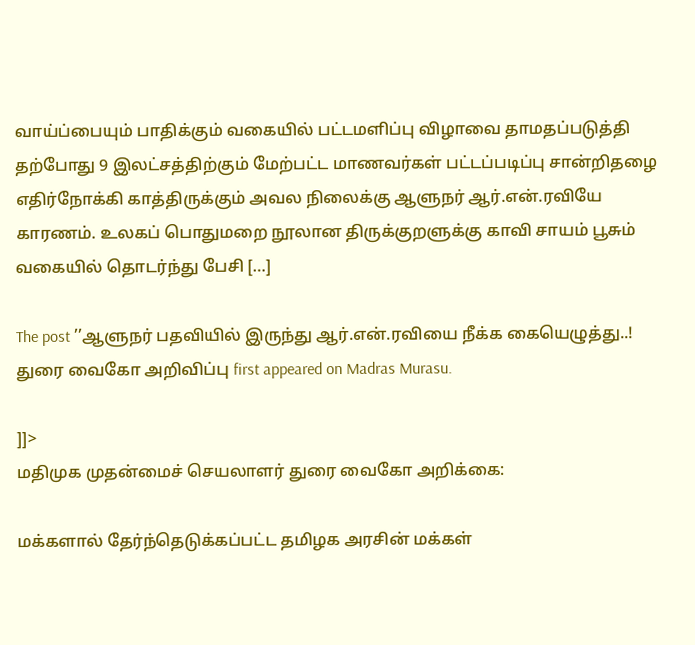வாய்ப்பையும் பாதிக்கும் வகையில் பட்டமளிப்பு விழாவை தாமதப்படுத்தி தற்போது 9 இலட்சத்திற்கும் மேற்பட்ட மாணவர்கள் பட்டப்படிப்பு சான்றிதழை எதிர்நோக்கி காத்திருக்கும் அவல நிலைக்கு ஆளுநர் ஆர்.என்.ரவியே காரணம். உலகப் பொதுமறை நூலான திருக்குறளுக்கு காவி சாயம் பூசும் வகையில் தொடர்ந்து பேசி […]

The post ’’ஆளுநர் பதவியில் இருந்து ஆர்.என்.ரவியை நீக்க கையெழுத்து..! துரை வைகோ அறிவிப்பு first appeared on Madras Murasu.

]]>
மதிமுக முதன்மைச் செயலாளர் துரை வைகோ அறிக்கை:

மக்களால் தேர்ந்தெடுக்கப்பட்ட தமிழக அரசின் மக்கள்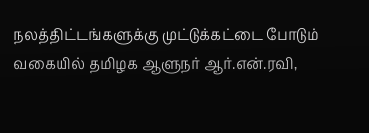நலத்திட்டங்களுக்கு முட்டுக்கட்டை போடும் வகையில் தமிழக ஆளுநர் ஆர்.என்.ரவி,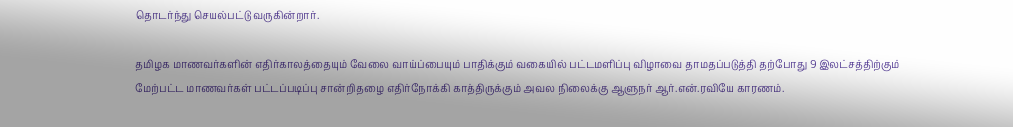தொடர்ந்து செயல்பட்டு வருகின்றார்.

தமிழக மாணவர்களின் எதிர்காலத்தையும் வேலை வாய்ப்பையும் பாதிக்கும் வகையில் பட்டமளிப்பு விழாவை தாமதப்படுத்தி தற்போது 9 இலட்சத்திற்கும் மேற்பட்ட மாணவர்கள் பட்டப்படிப்பு சான்றிதழை எதிர்நோக்கி காத்திருக்கும் அவல நிலைக்கு ஆளுநர் ஆர்.என்.ரவியே காரணம்.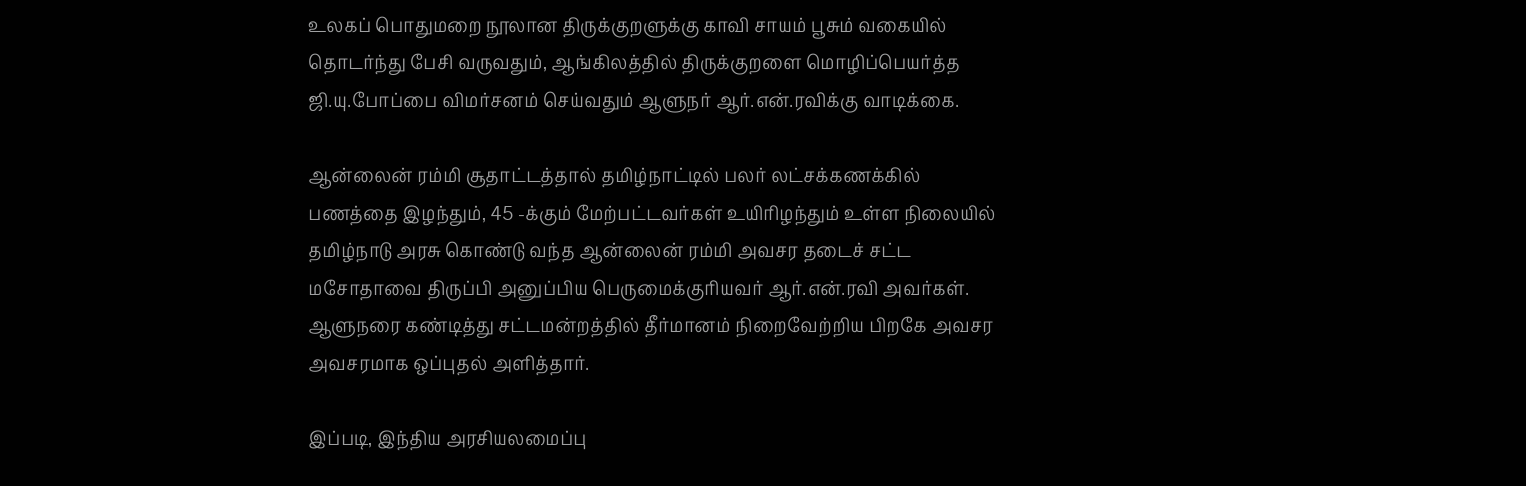உலகப் பொதுமறை நூலான திருக்குறளுக்கு காவி சாயம் பூசும் வகையில் தொடர்ந்து பேசி வருவதும், ஆங்கிலத்தில் திருக்குறளை மொழிப்பெயர்த்த ஜி.யு.போப்பை விமர்சனம் செய்வதும் ஆளுநர் ஆர்.என்.ரவிக்கு வாடிக்கை.

ஆன்லைன் ரம்மி சூதாட்டத்தால் தமிழ்நாட்டில் பலர் லட்சக்கணக்கில் பணத்தை இழந்தும், 45 -க்கும் மேற்பட்டவர்கள் உயிரிழந்தும் உள்ள நிலையில் தமிழ்நாடு அரசு கொண்டு வந்த ஆன்லைன் ரம்மி அவசர தடைச் சட்ட மசோதாவை திருப்பி அனுப்பிய பெருமைக்குரியவர் ஆர்.என்.ரவி அவர்கள். ஆளுநரை கண்டித்து சட்டமன்றத்தில் தீர்மானம் நிறைவேற்றிய பிறகே அவசர அவசரமாக ஒப்புதல் அளித்தார்.

இப்படி, இந்திய அரசியலமைப்பு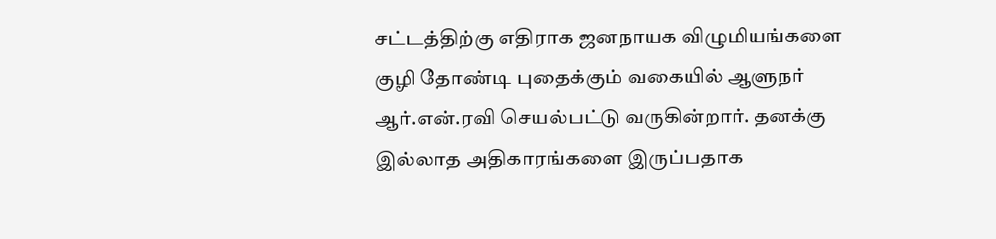சட்டத்திற்கு எதிராக ஜனநாயக விழுமியங்களை குழி தோண்டி புதைக்கும் வகையில் ஆளுநர் ஆர்.என்.ரவி செயல்பட்டு வருகின்றார். தனக்கு இல்லாத அதிகாரங்களை இருப்பதாக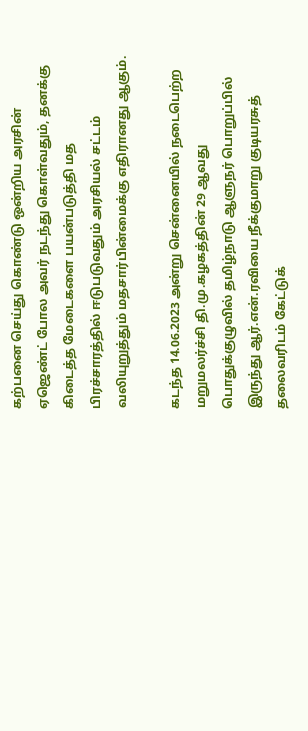கற்பனை செய்து கொண்டு ஒன்றிய அரசின் ஏஜெண்ட் போல அவர் நடந்து கொள்வதும், தனக்கு கிடைத்த மேடைகளை பயன்படுத்தி மத பிரச்சாரத்தில் ஈடுபடுவதும் அரசியல் சட்டம் வலியுறுத்தும் மதசார்பின்மைக்கு எதிரானது ஆகும்.

கடந்த 14.06.2023 அன்று சென்னையில் நடைபெற்ற மறுமலர்ச்சி தி.மு.கழகத்தின் 29 ஆவது பொதுக்குழுவில் தமிழ்நாடு ஆளுநர் பொறுப்பில் இருந்து ஆர்.என்.ரவியை நீக்குமாறு குடியரசுத் தலைவரிடம் கேட்டுக்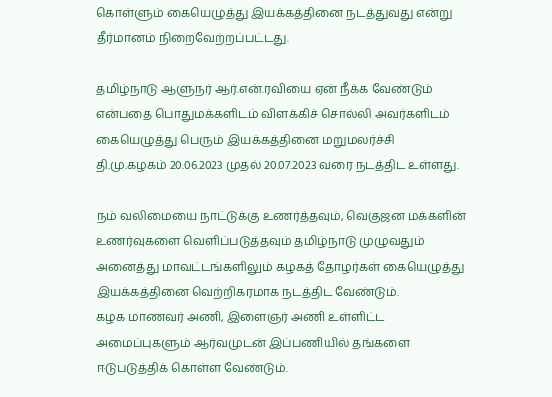கொள்ளும் கையெழுத்து இயக்கத்தினை நடத்துவது என்று தீர்மானம் நிறைவேற்றப்பட்டது.

தமிழ்நாடு ஆளுநர் ஆர்.என்.ரவியை ஏன் நீக்க வேண்டும் என்பதை பொதுமக்களிடம் விளக்கிச் சொல்லி அவர்களிடம் கையெழுத்து பெரும் இயக்கத்தினை மறுமலர்ச்சி தி.மு.கழகம் 20.06.2023 முதல் 20.07.2023 வரை நடத்திட உள்ளது.

நம் வலிமையை நாட்டுக்கு உணர்த்தவும், வெகுஜன மக்களின் உணர்வுகளை வெளிப்படுத்தவும் தமிழ்நாடு முழுவதும் அனைத்து மாவட்டங்களிலும் கழகத் தோழர்கள் கையெழுத்து இயக்கத்தினை வெற்றிகரமாக நடத்திட வேண்டும்.
கழக மாணவர் அணி, இளைஞர் அணி உள்ளிட்ட அமைப்புகளும் ஆர்வமுடன் இப்பணியில் தங்களை ஈடுபடுத்திக் கொள்ள வேண்டும்.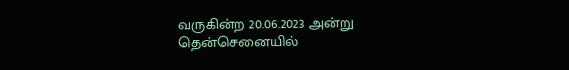வருகின்ற 20.06.2023 அன்று தென்செனையில்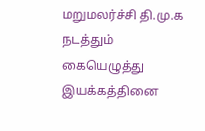மறுமலர்ச்சி தி.மு.க நடத்தும் கையெழுத்து இயக்கத்தினை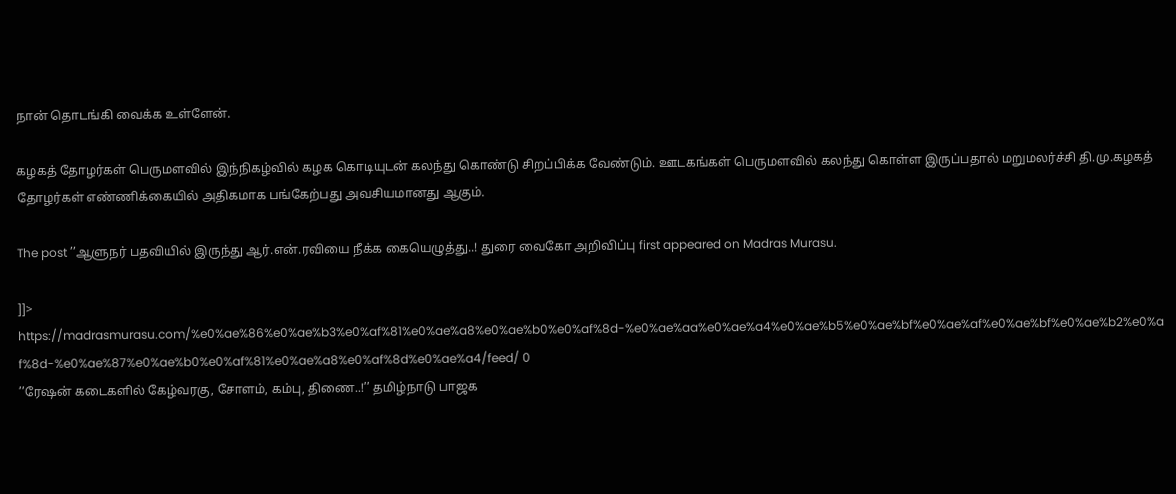நான் தொடங்கி வைக்க உள்ளேன்.

கழகத் தோழர்கள் பெருமளவில் இந்நிகழ்வில் கழக கொடியுடன் கலந்து கொண்டு சிறப்பிக்க வேண்டும். ஊடகங்கள் பெருமளவில் கலந்து கொள்ள இருப்பதால் மறுமலர்ச்சி தி.மு.கழகத் தோழர்கள் எண்ணிக்கையில் அதிகமாக பங்கேற்பது அவசியமானது ஆகும்.

The post ’’ஆளுநர் பதவியில் இருந்து ஆர்.என்.ரவியை நீக்க கையெழுத்து..! துரை வைகோ அறிவிப்பு first appeared on Madras Murasu.

]]>
https://madrasmurasu.com/%e0%ae%86%e0%ae%b3%e0%af%81%e0%ae%a8%e0%ae%b0%e0%af%8d-%e0%ae%aa%e0%ae%a4%e0%ae%b5%e0%ae%bf%e0%ae%af%e0%ae%bf%e0%ae%b2%e0%af%8d-%e0%ae%87%e0%ae%b0%e0%af%81%e0%ae%a8%e0%af%8d%e0%ae%a4/feed/ 0
’’ரேஷன் கடைகளில் கேழ்வரகு, சோளம், கம்பு, திணை..!’’ தமிழ்நாடு பாஜக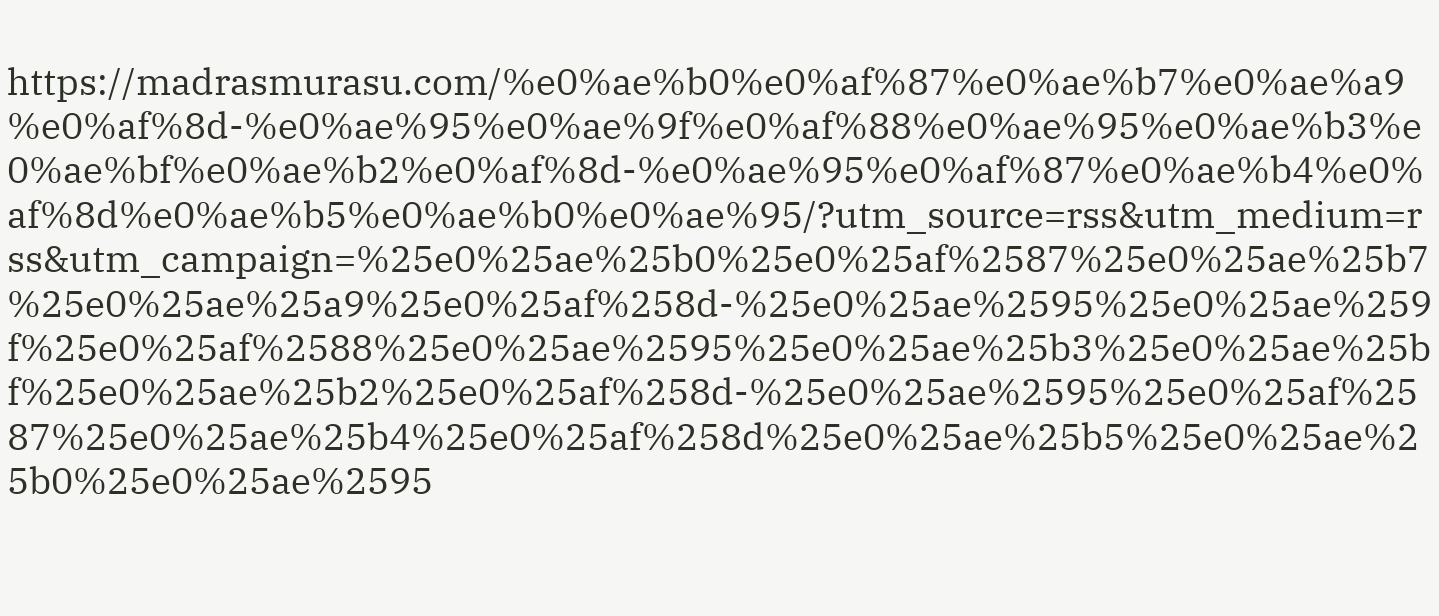https://madrasmurasu.com/%e0%ae%b0%e0%af%87%e0%ae%b7%e0%ae%a9%e0%af%8d-%e0%ae%95%e0%ae%9f%e0%af%88%e0%ae%95%e0%ae%b3%e0%ae%bf%e0%ae%b2%e0%af%8d-%e0%ae%95%e0%af%87%e0%ae%b4%e0%af%8d%e0%ae%b5%e0%ae%b0%e0%ae%95/?utm_source=rss&utm_medium=rss&utm_campaign=%25e0%25ae%25b0%25e0%25af%2587%25e0%25ae%25b7%25e0%25ae%25a9%25e0%25af%258d-%25e0%25ae%2595%25e0%25ae%259f%25e0%25af%2588%25e0%25ae%2595%25e0%25ae%25b3%25e0%25ae%25bf%25e0%25ae%25b2%25e0%25af%258d-%25e0%25ae%2595%25e0%25af%2587%25e0%25ae%25b4%25e0%25af%258d%25e0%25ae%25b5%25e0%25ae%25b0%25e0%25ae%2595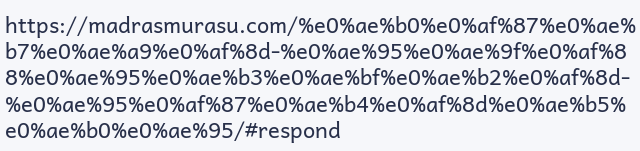https://madrasmurasu.com/%e0%ae%b0%e0%af%87%e0%ae%b7%e0%ae%a9%e0%af%8d-%e0%ae%95%e0%ae%9f%e0%af%88%e0%ae%95%e0%ae%b3%e0%ae%bf%e0%ae%b2%e0%af%8d-%e0%ae%95%e0%af%87%e0%ae%b4%e0%af%8d%e0%ae%b5%e0%ae%b0%e0%ae%95/#respond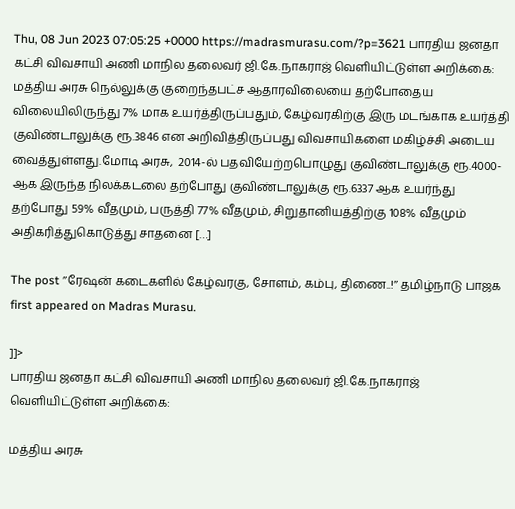Thu, 08 Jun 2023 07:05:25 +0000 https://madrasmurasu.com/?p=3621 பாரதிய ஜனதா கட்சி விவசாயி அணி மாநில தலைவர் ஜி.கே.நாகராஜ் வெளியிட்டுள்ள அறிக்கை: மத்திய அரசு நெல்லுக்கு குறைந்தபட்ச ஆதாரவிலையை தற்போதைய விலையிலிருந்து 7% மாக உயர்த்திருப்பதும், கேழ்வரகிற்கு இரு மடங்காக உயர்த்தி குவிண்டாலுக்கு ரூ.3846 என அறிவித்திருப்பது விவசாயிகளை மகிழ்ச்சி அடைய வைத்துள்ளது.மோடி அரசு,  2014-ல் பதவியேற்றபொழுது குவிண்டாலுக்கு ரூ.4000-ஆக இருந்த நிலக்கடலை தற்போது குவிண்டாலுக்கு ரூ.6337 ஆக உயர்ந்து தற்போது 59% வீதமும், பருத்தி 77% வீதமும், சிறுதானியத்திற்கு 108% வீதமும் அதிகரித்துகொடுத்து சாதனை […]

The post ’’ரேஷன் கடைகளில் கேழ்வரகு, சோளம், கம்பு, திணை..!’’ தமிழ்நாடு பாஜக first appeared on Madras Murasu.

]]>
பாரதிய ஜனதா கட்சி விவசாயி அணி மாநில தலைவர் ஜி.கே.நாகராஜ் வெளியிட்டுள்ள அறிக்கை:

மத்திய அரசு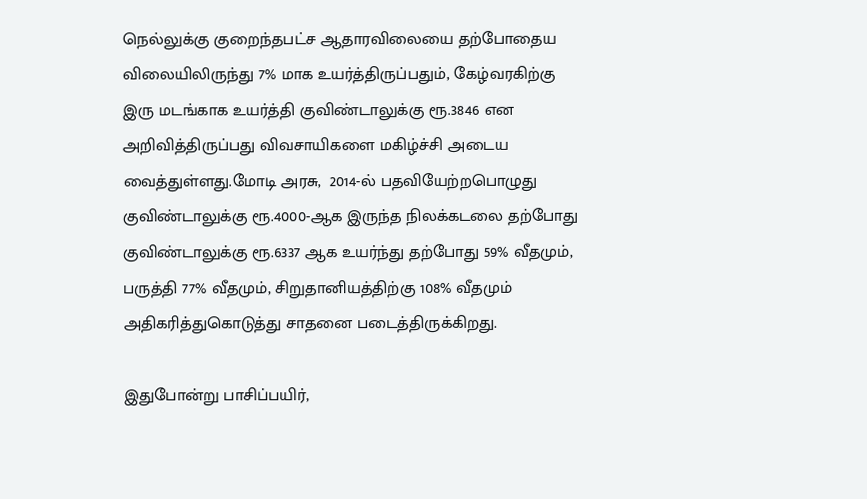நெல்லுக்கு குறைந்தபட்ச ஆதாரவிலையை தற்போதைய விலையிலிருந்து 7% மாக உயர்த்திருப்பதும், கேழ்வரகிற்கு இரு மடங்காக உயர்த்தி குவிண்டாலுக்கு ரூ.3846 என அறிவித்திருப்பது விவசாயிகளை மகிழ்ச்சி அடைய வைத்துள்ளது.மோடி அரசு,  2014-ல் பதவியேற்றபொழுது குவிண்டாலுக்கு ரூ.4000-ஆக இருந்த நிலக்கடலை தற்போது குவிண்டாலுக்கு ரூ.6337 ஆக உயர்ந்து தற்போது 59% வீதமும், பருத்தி 77% வீதமும், சிறுதானியத்திற்கு 108% வீதமும் அதிகரித்துகொடுத்து சாதனை படைத்திருக்கிறது.

இதுபோன்று பாசிப்பயிர்,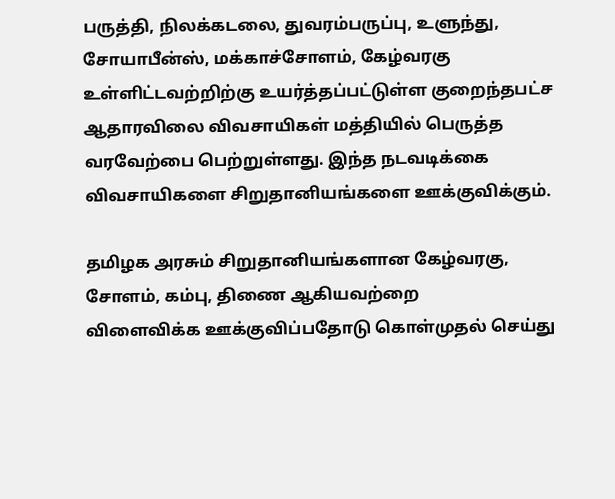பருத்தி, நிலக்கடலை, துவரம்பருப்பு, உளுந்து, சோயாபீன்ஸ், மக்காச்சோளம், கேழ்வரகு உள்ளிட்டவற்றிற்கு உயர்த்தப்பட்டுள்ள குறைந்தபட்ச ஆதாரவிலை விவசாயிகள் மத்தியில் பெருத்த வரவேற்பை பெற்றுள்ளது. இந்த நடவடிக்கை விவசாயிகளை சிறுதானியங்களை ஊக்குவிக்கும்.

தமிழக அரசும் சிறுதானியங்களான கேழ்வரகு, சோளம், கம்பு, திணை ஆகியவற்றை
விளைவிக்க ஊக்குவிப்பதோடு கொள்முதல் செய்து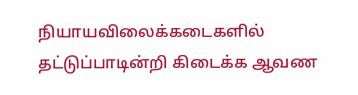நியாயவிலைக்கடைகளில் தட்டுப்பாடின்றி கிடைக்க ஆவண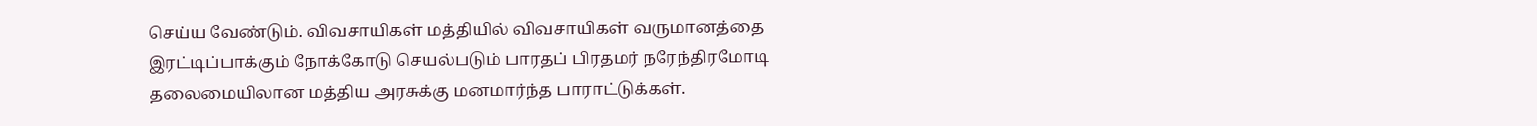செய்ய வேண்டும். விவசாயிகள் மத்தியில் விவசாயிகள் வருமானத்தை இரட்டிப்பாக்கும் நோக்கோடு செயல்படும் பாரதப் பிரதமர் நரேந்திரமோடி தலைமையிலான மத்திய அரசுக்கு மனமார்ந்த பாராட்டுக்கள்.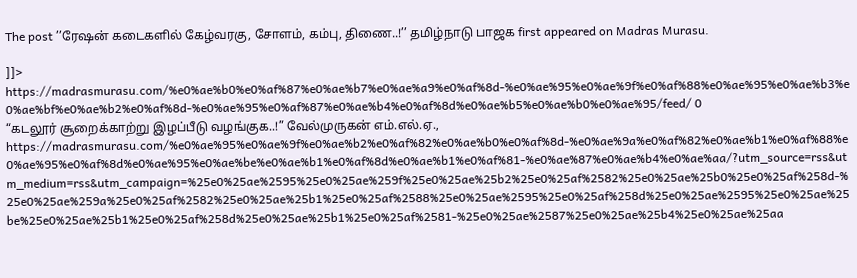The post ’’ரேஷன் கடைகளில் கேழ்வரகு, சோளம், கம்பு, திணை..!’’ தமிழ்நாடு பாஜக first appeared on Madras Murasu.

]]>
https://madrasmurasu.com/%e0%ae%b0%e0%af%87%e0%ae%b7%e0%ae%a9%e0%af%8d-%e0%ae%95%e0%ae%9f%e0%af%88%e0%ae%95%e0%ae%b3%e0%ae%bf%e0%ae%b2%e0%af%8d-%e0%ae%95%e0%af%87%e0%ae%b4%e0%af%8d%e0%ae%b5%e0%ae%b0%e0%ae%95/feed/ 0
“கடலூர் சூறைக்காற்று இழப்பீடு வழங்குக..!” வேல்முருகன் எம்.எல்.ஏ., https://madrasmurasu.com/%e0%ae%95%e0%ae%9f%e0%ae%b2%e0%af%82%e0%ae%b0%e0%af%8d-%e0%ae%9a%e0%af%82%e0%ae%b1%e0%af%88%e0%ae%95%e0%af%8d%e0%ae%95%e0%ae%be%e0%ae%b1%e0%af%8d%e0%ae%b1%e0%af%81-%e0%ae%87%e0%ae%b4%e0%ae%aa/?utm_source=rss&utm_medium=rss&utm_campaign=%25e0%25ae%2595%25e0%25ae%259f%25e0%25ae%25b2%25e0%25af%2582%25e0%25ae%25b0%25e0%25af%258d-%25e0%25ae%259a%25e0%25af%2582%25e0%25ae%25b1%25e0%25af%2588%25e0%25ae%2595%25e0%25af%258d%25e0%25ae%2595%25e0%25ae%25be%25e0%25ae%25b1%25e0%25af%258d%25e0%25ae%25b1%25e0%25af%2581-%25e0%25ae%2587%25e0%25ae%25b4%25e0%25ae%25aa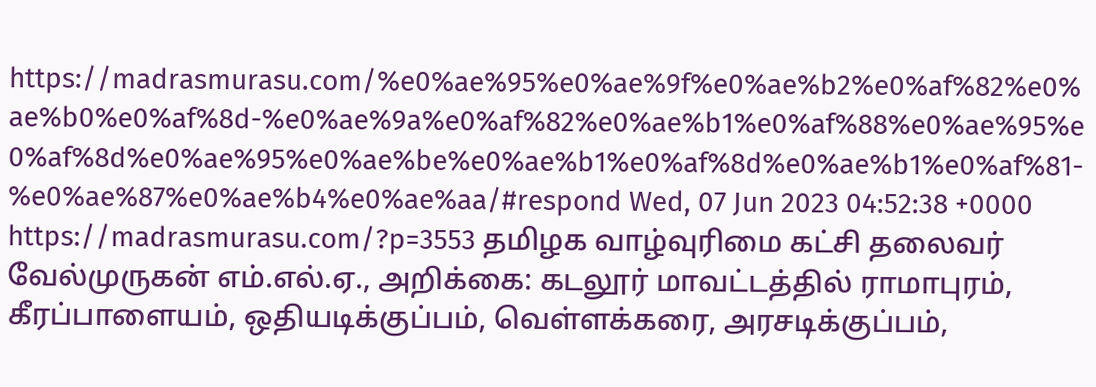https://madrasmurasu.com/%e0%ae%95%e0%ae%9f%e0%ae%b2%e0%af%82%e0%ae%b0%e0%af%8d-%e0%ae%9a%e0%af%82%e0%ae%b1%e0%af%88%e0%ae%95%e0%af%8d%e0%ae%95%e0%ae%be%e0%ae%b1%e0%af%8d%e0%ae%b1%e0%af%81-%e0%ae%87%e0%ae%b4%e0%ae%aa/#respond Wed, 07 Jun 2023 04:52:38 +0000 https://madrasmurasu.com/?p=3553 தமிழக வாழ்வுரிமை கட்சி தலைவர் வேல்முருகன் எம்.எல்.ஏ., அறிக்கை: கடலூர் மாவட்டத்தில் ராமாபுரம், கீரப்பாளையம், ஒதியடிக்குப்பம், வெள்ளக்கரை, அரசடிக்குப்பம்,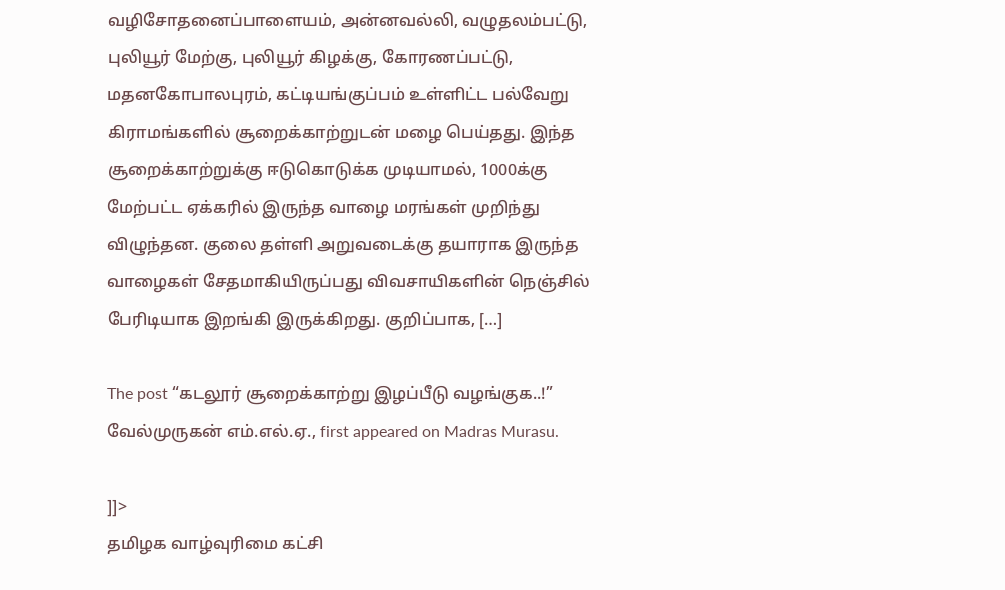வழிசோதனைப்பாளையம், அன்னவல்லி, வழுதலம்பட்டு, புலியூர் மேற்கு, புலியூர் கிழக்கு, கோரணப்பட்டு, மதனகோபாலபுரம், கட்டியங்குப்பம் உள்ளிட்ட பல்வேறு கிராமங்களில் சூறைக்காற்றுடன் மழை பெய்தது. இந்த சூறைக்காற்றுக்கு ஈடுகொடுக்க முடியாமல், 1000க்கு மேற்பட்ட ஏக்கரில் இருந்த வாழை மரங்கள் முறிந்து விழுந்தன. குலை தள்ளி அறுவடைக்கு தயாராக இருந்த வாழைகள் சேதமாகியிருப்பது விவசாயிகளின் நெஞ்சில் பேரிடியாக இறங்கி இருக்கிறது. குறிப்பாக, […]

The post “கடலூர் சூறைக்காற்று இழப்பீடு வழங்குக..!” வேல்முருகன் எம்.எல்.ஏ., first appeared on Madras Murasu.

]]>
தமிழக வாழ்வுரிமை கட்சி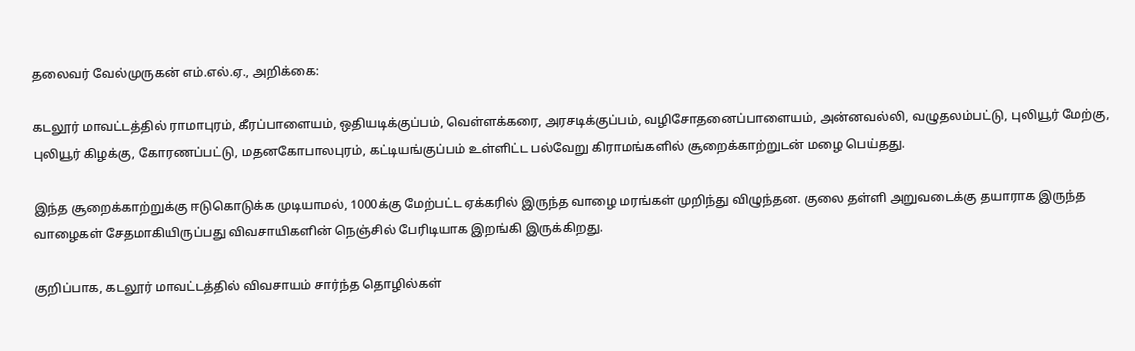தலைவர் வேல்முருகன் எம்.எல்.ஏ., அறிக்கை:

கடலூர் மாவட்டத்தில் ராமாபுரம், கீரப்பாளையம், ஒதியடிக்குப்பம், வெள்ளக்கரை, அரசடிக்குப்பம், வழிசோதனைப்பாளையம், அன்னவல்லி, வழுதலம்பட்டு, புலியூர் மேற்கு, புலியூர் கிழக்கு, கோரணப்பட்டு, மதனகோபாலபுரம், கட்டியங்குப்பம் உள்ளிட்ட பல்வேறு கிராமங்களில் சூறைக்காற்றுடன் மழை பெய்தது.

இந்த சூறைக்காற்றுக்கு ஈடுகொடுக்க முடியாமல், 1000க்கு மேற்பட்ட ஏக்கரில் இருந்த வாழை மரங்கள் முறிந்து விழுந்தன. குலை தள்ளி அறுவடைக்கு தயாராக இருந்த வாழைகள் சேதமாகியிருப்பது விவசாயிகளின் நெஞ்சில் பேரிடியாக இறங்கி இருக்கிறது.

குறிப்பாக, கடலூர் மாவட்டத்தில் விவசாயம் சார்ந்த தொழில்கள்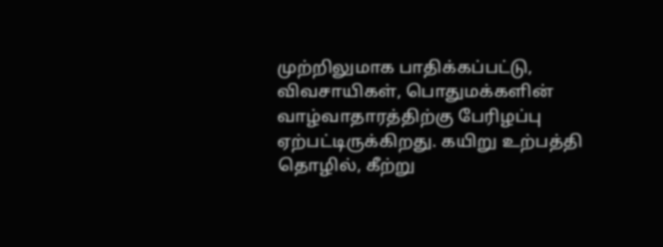முற்றிலுமாக பாதிக்கப்பட்டு, விவசாயிகள், பொதுமக்களின் வாழ்வாதாரத்திற்கு பேரிழப்பு ஏற்பட்டிருக்கிறது. கயிறு உற்பத்தி தொழில், கீற்று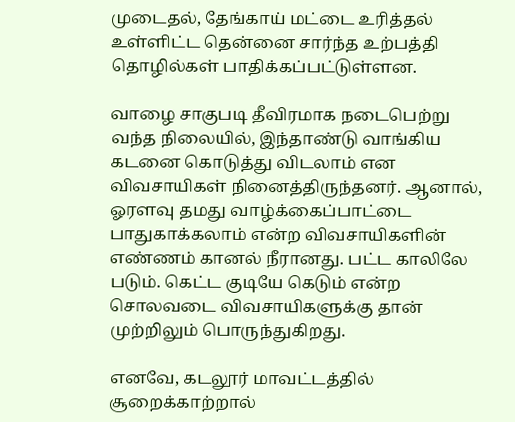முடைதல், தேங்காய் மட்டை உரித்தல் உள்ளிட்ட தென்னை சார்ந்த உற்பத்தி தொழில்கள் பாதிக்கப்பட்டுள்ளன.

வாழை சாகுபடி தீவிரமாக நடைபெற்று வந்த நிலையில், இந்தாண்டு வாங்கிய கடனை கொடுத்து விடலாம் என விவசாயிகள் நினைத்திருந்தனர். ஆனால், ஓரளவு தமது வாழ்க்கைப்பாட்டை பாதுகாக்கலாம் என்ற விவசாயிகளின் எண்ணம் கானல் நீரானது. பட்ட காலிலே படும். கெட்ட குடியே கெடும் என்ற சொலவடை விவசாயிகளுக்கு தான் முற்றிலும் பொருந்துகிறது.

எனவே, கடலூர் மாவட்டத்தில் சூறைக்காற்றால்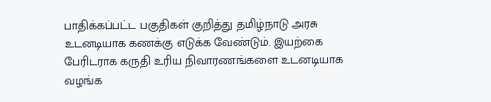பாதிக்கப்பட்ட பகுதிகள் குறித்து தமிழ்நாடு அரசு உடனடியாக கணக்கு எடுக்க வேண்டும். இயற்கை பேரிடராக கருதி உரிய நிவாரணங்களை உடனடியாக வழங்க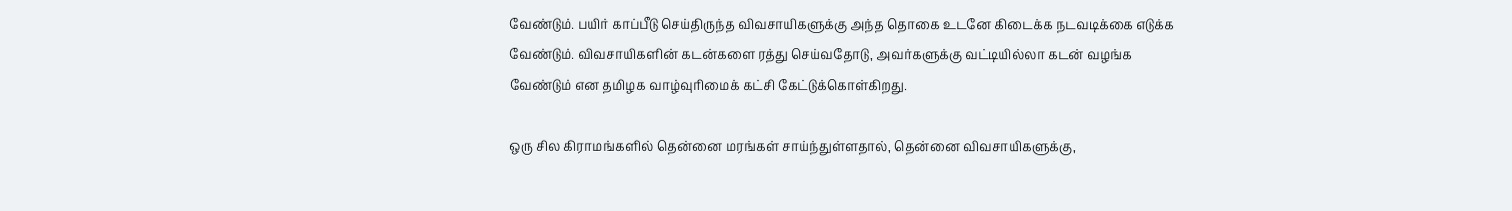வேண்டும். பயிர் காப்பீடு செய்திருந்த விவசாயிகளுக்கு அந்த தொகை உடனே கிடைக்க நடவடிக்கை எடுக்க வேண்டும். விவசாயிகளின் கடன்களை ரத்து செய்வதோடு, அவர்களுக்கு வட்டியில்லா கடன் வழங்க வேண்டும் என தமிழக வாழ்வுரிமைக் கட்சி கேட்டுக்கொள்கிறது.

ஒரு சில கிராமங்களில் தென்னை மரங்கள் சாய்ந்துள்ளதால், தென்னை விவசாயிகளுக்கு,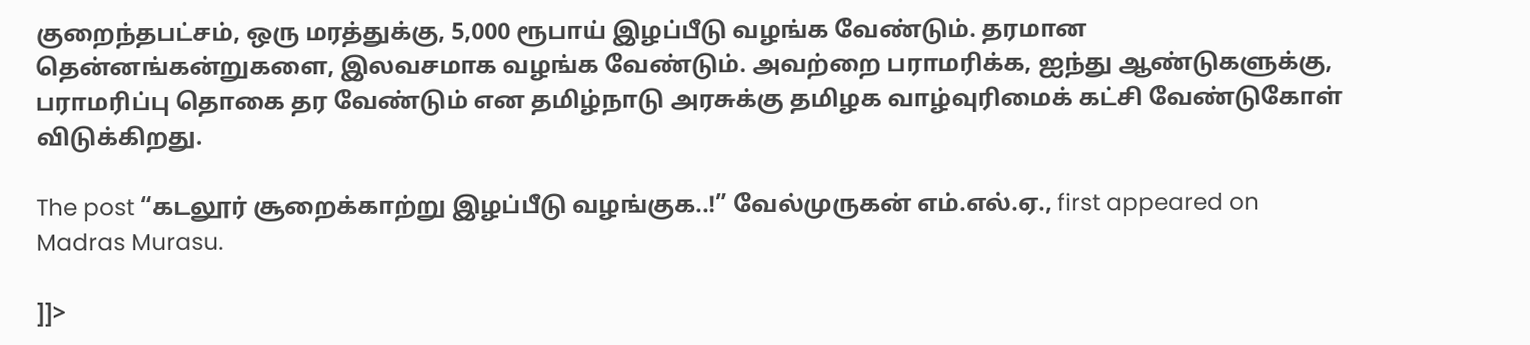குறைந்தபட்சம், ஒரு மரத்துக்கு, 5,000 ரூபாய் இழப்பீடு வழங்க வேண்டும். தரமான தென்னங்கன்றுகளை, இலவசமாக வழங்க வேண்டும். அவற்றை பராமரிக்க, ஐந்து ஆண்டுகளுக்கு, பராமரிப்பு தொகை தர வேண்டும் என தமிழ்நாடு அரசுக்கு தமிழக வாழ்வுரிமைக் கட்சி வேண்டுகோள் விடுக்கிறது.

The post “கடலூர் சூறைக்காற்று இழப்பீடு வழங்குக..!” வேல்முருகன் எம்.எல்.ஏ., first appeared on Madras Murasu.

]]>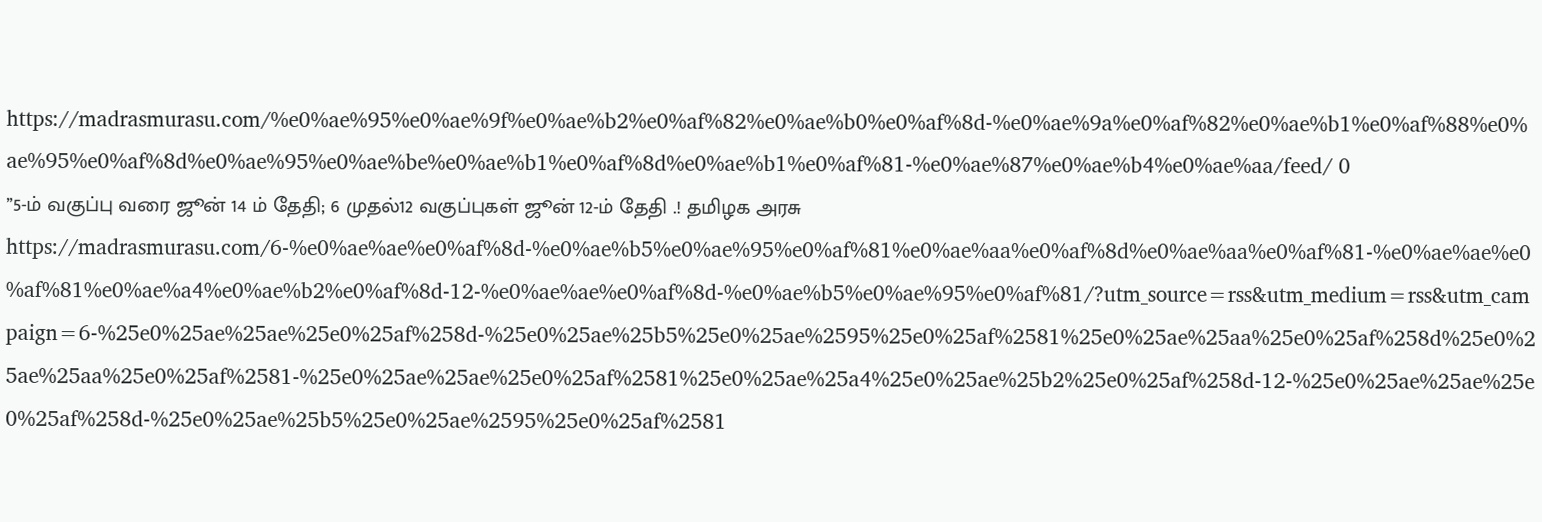https://madrasmurasu.com/%e0%ae%95%e0%ae%9f%e0%ae%b2%e0%af%82%e0%ae%b0%e0%af%8d-%e0%ae%9a%e0%af%82%e0%ae%b1%e0%af%88%e0%ae%95%e0%af%8d%e0%ae%95%e0%ae%be%e0%ae%b1%e0%af%8d%e0%ae%b1%e0%af%81-%e0%ae%87%e0%ae%b4%e0%ae%aa/feed/ 0
’’5-ம் வகுப்பு வரை ஜூன் 14 ம் தேதி; 6 முதல்12 வகுப்புகள் ஜூன் 12-ம் தேதி .! தமிழக அரசு https://madrasmurasu.com/6-%e0%ae%ae%e0%af%8d-%e0%ae%b5%e0%ae%95%e0%af%81%e0%ae%aa%e0%af%8d%e0%ae%aa%e0%af%81-%e0%ae%ae%e0%af%81%e0%ae%a4%e0%ae%b2%e0%af%8d-12-%e0%ae%ae%e0%af%8d-%e0%ae%b5%e0%ae%95%e0%af%81/?utm_source=rss&utm_medium=rss&utm_campaign=6-%25e0%25ae%25ae%25e0%25af%258d-%25e0%25ae%25b5%25e0%25ae%2595%25e0%25af%2581%25e0%25ae%25aa%25e0%25af%258d%25e0%25ae%25aa%25e0%25af%2581-%25e0%25ae%25ae%25e0%25af%2581%25e0%25ae%25a4%25e0%25ae%25b2%25e0%25af%258d-12-%25e0%25ae%25ae%25e0%25af%258d-%25e0%25ae%25b5%25e0%25ae%2595%25e0%25af%2581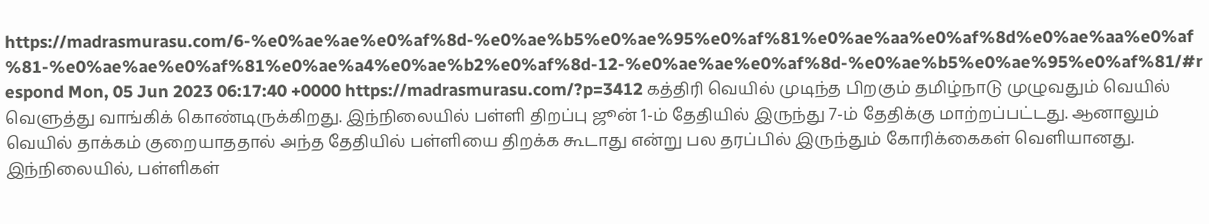https://madrasmurasu.com/6-%e0%ae%ae%e0%af%8d-%e0%ae%b5%e0%ae%95%e0%af%81%e0%ae%aa%e0%af%8d%e0%ae%aa%e0%af%81-%e0%ae%ae%e0%af%81%e0%ae%a4%e0%ae%b2%e0%af%8d-12-%e0%ae%ae%e0%af%8d-%e0%ae%b5%e0%ae%95%e0%af%81/#respond Mon, 05 Jun 2023 06:17:40 +0000 https://madrasmurasu.com/?p=3412 கத்திரி வெயில் முடிந்த பிறகும் தமிழ்நாடு முழுவதும் வெயில் வெளுத்து வாங்கிக் கொண்டிருக்கிறது. இந்நிலையில் பள்ளி திறப்பு ஜூன் 1-ம் தேதியில் இருந்து 7-ம் தேதிக்கு மாற்றப்பட்டது. ஆனாலும் வெயில் தாக்கம் குறையாததால் அந்த தேதியில் பள்ளியை திறக்க கூடாது என்று பல தரப்பில் இருந்தும் கோரிக்கைகள் வெளியானது. இந்நிலையில், பள்ளிகள்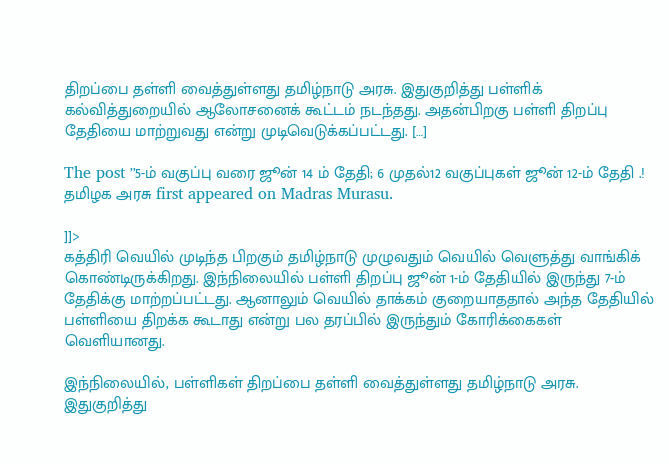திறப்பை தள்ளி வைத்துள்ளது தமிழ்நாடு அரசு. இதுகுறித்து பள்ளிக் கல்வித்துறையில் ஆலோசனைக் கூட்டம் நடந்தது. அதன்பிறகு பள்ளி திறப்பு தேதியை மாற்றுவது என்று முடிவெடுக்கப்பட்டது. […]

The post ’’5-ம் வகுப்பு வரை ஜூன் 14 ம் தேதி; 6 முதல்12 வகுப்புகள் ஜூன் 12-ம் தேதி .! தமிழக அரசு first appeared on Madras Murasu.

]]>
கத்திரி வெயில் முடிந்த பிறகும் தமிழ்நாடு முழுவதும் வெயில் வெளுத்து வாங்கிக் கொண்டிருக்கிறது. இந்நிலையில் பள்ளி திறப்பு ஜூன் 1-ம் தேதியில் இருந்து 7-ம் தேதிக்கு மாற்றப்பட்டது. ஆனாலும் வெயில் தாக்கம் குறையாததால் அந்த தேதியில் பள்ளியை திறக்க கூடாது என்று பல தரப்பில் இருந்தும் கோரிக்கைகள் வெளியானது.

இந்நிலையில், பள்ளிகள் திறப்பை தள்ளி வைத்துள்ளது தமிழ்நாடு அரசு. இதுகுறித்து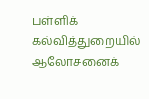பள்ளிக் கல்வித்துறையில் ஆலோசனைக்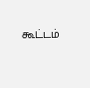கூட்டம்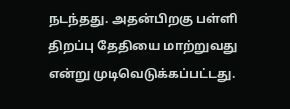நடந்தது. அதன்பிறகு பள்ளி திறப்பு தேதியை மாற்றுவது என்று முடிவெடுக்கப்பட்டது.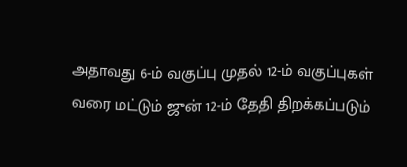அதாவது 6-ம் வகுப்பு முதல் 12-ம் வகுப்புகள் வரை மட்டும் ஜுன் 12-ம் தேதி திறக்கப்படும்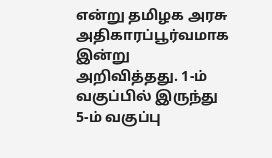என்று தமிழக அரசு அதிகாரப்பூர்வமாக இன்று அறிவித்தது. 1-ம் வகுப்பில் இருந்து 5-ம் வகுப்பு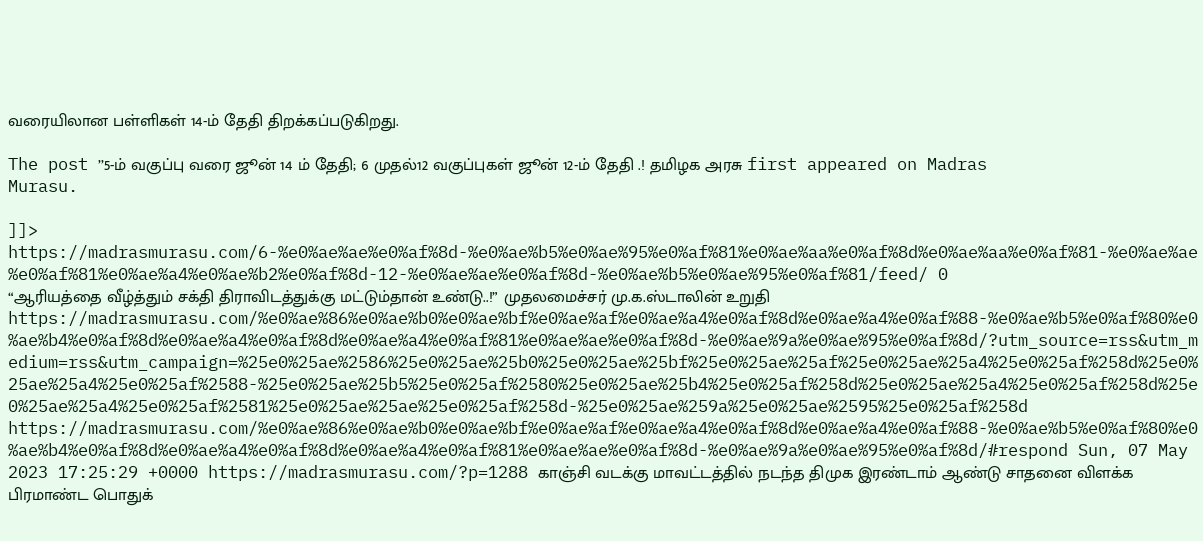வரையிலான பள்ளிகள் 14-ம் தேதி திறக்கப்படுகிறது.

The post ’’5-ம் வகுப்பு வரை ஜூன் 14 ம் தேதி; 6 முதல்12 வகுப்புகள் ஜூன் 12-ம் தேதி .! தமிழக அரசு first appeared on Madras Murasu.

]]>
https://madrasmurasu.com/6-%e0%ae%ae%e0%af%8d-%e0%ae%b5%e0%ae%95%e0%af%81%e0%ae%aa%e0%af%8d%e0%ae%aa%e0%af%81-%e0%ae%ae%e0%af%81%e0%ae%a4%e0%ae%b2%e0%af%8d-12-%e0%ae%ae%e0%af%8d-%e0%ae%b5%e0%ae%95%e0%af%81/feed/ 0
“ஆரியத்தை வீழ்த்தும் சக்தி திராவிடத்துக்கு மட்டும்தான் உண்டு..!” முதலமைச்சர் மு.க.ஸ்டாலின் உறுதி https://madrasmurasu.com/%e0%ae%86%e0%ae%b0%e0%ae%bf%e0%ae%af%e0%ae%a4%e0%af%8d%e0%ae%a4%e0%af%88-%e0%ae%b5%e0%af%80%e0%ae%b4%e0%af%8d%e0%ae%a4%e0%af%8d%e0%ae%a4%e0%af%81%e0%ae%ae%e0%af%8d-%e0%ae%9a%e0%ae%95%e0%af%8d/?utm_source=rss&utm_medium=rss&utm_campaign=%25e0%25ae%2586%25e0%25ae%25b0%25e0%25ae%25bf%25e0%25ae%25af%25e0%25ae%25a4%25e0%25af%258d%25e0%25ae%25a4%25e0%25af%2588-%25e0%25ae%25b5%25e0%25af%2580%25e0%25ae%25b4%25e0%25af%258d%25e0%25ae%25a4%25e0%25af%258d%25e0%25ae%25a4%25e0%25af%2581%25e0%25ae%25ae%25e0%25af%258d-%25e0%25ae%259a%25e0%25ae%2595%25e0%25af%258d https://madrasmurasu.com/%e0%ae%86%e0%ae%b0%e0%ae%bf%e0%ae%af%e0%ae%a4%e0%af%8d%e0%ae%a4%e0%af%88-%e0%ae%b5%e0%af%80%e0%ae%b4%e0%af%8d%e0%ae%a4%e0%af%8d%e0%ae%a4%e0%af%81%e0%ae%ae%e0%af%8d-%e0%ae%9a%e0%ae%95%e0%af%8d/#respond Sun, 07 May 2023 17:25:29 +0000 https://madrasmurasu.com/?p=1288 காஞ்சி வடக்கு மாவட்டத்தில் நடந்த திமுக இரண்டாம் ஆண்டு சாதனை விளக்க பிரமாண்ட பொதுக்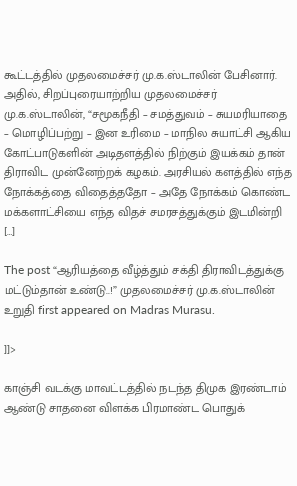கூட்டத்தில் முதலமைச்சர் மு.க.ஸ்டாலின் பேசினார். அதில், சிறப்புரையாற்றிய முதலமைச்சர் மு.க.ஸ்டாலின், “சமூகநீதி – சமத்துவம் – சுயமரியாதை – மொழிப்பற்று – இன உரிமை – மாநில சுயாட்சி ஆகிய கோட்பாடுகளின் அடிதளத்தில் நிற்கும் இயக்கம் தான் திராவிட முன்னேற்றக் கழகம். அரசியல் களத்தில் எந்த நோக்கத்தை விதைத்ததோ – அதே நோக்கம் கொண்ட மக்களாட்சியை எந்த விதச் சமரசத்துக்கும் இடமின்றி […]

The post “ஆரியத்தை வீழ்த்தும் சக்தி திராவிடத்துக்கு மட்டும்தான் உண்டு..!” முதலமைச்சர் மு.க.ஸ்டாலின் உறுதி first appeared on Madras Murasu.

]]>

காஞ்சி வடக்கு மாவட்டத்தில் நடந்த திமுக இரண்டாம் ஆண்டு சாதனை விளக்க பிரமாண்ட பொதுக்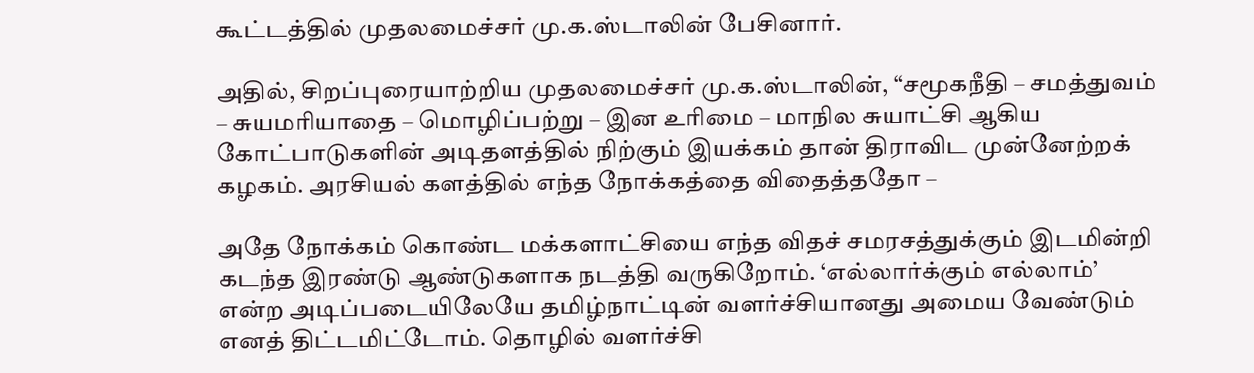கூட்டத்தில் முதலமைச்சர் மு.க.ஸ்டாலின் பேசினார்.

அதில், சிறப்புரையாற்றிய முதலமைச்சர் மு.க.ஸ்டாலின், “சமூகநீதி – சமத்துவம் – சுயமரியாதை – மொழிப்பற்று – இன உரிமை – மாநில சுயாட்சி ஆகிய கோட்பாடுகளின் அடிதளத்தில் நிற்கும் இயக்கம் தான் திராவிட முன்னேற்றக் கழகம். அரசியல் களத்தில் எந்த நோக்கத்தை விதைத்ததோ –

அதே நோக்கம் கொண்ட மக்களாட்சியை எந்த விதச் சமரசத்துக்கும் இடமின்றி கடந்த இரண்டு ஆண்டுகளாக நடத்தி வருகிறோம். ‘எல்லார்க்கும் எல்லாம்’ என்ற அடிப்படையிலேயே தமிழ்நாட்டின் வளர்ச்சியானது அமைய வேண்டும் எனத் திட்டமிட்டோம். தொழில் வளர்ச்சி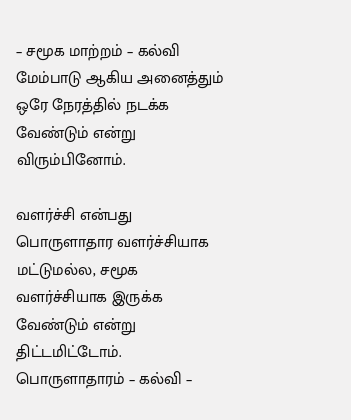– சமூக மாற்றம் – கல்வி மேம்பாடு ஆகிய அனைத்தும் ஒரே நேரத்தில் நடக்க வேண்டும் என்று விரும்பினோம்.

வளர்ச்சி என்பது பொருளாதார வளர்ச்சியாக மட்டுமல்ல, சமூக வளர்ச்சியாக இருக்க வேண்டும் என்று திட்டமிட்டோம். பொருளாதாரம் – கல்வி –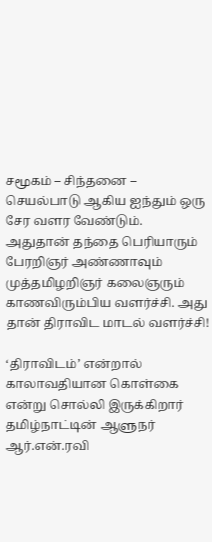சமூகம் – சிந்தனை – செயல்பாடு ஆகிய ஐந்தும் ஒரு சேர வளர வேண்டும். அதுதான் தந்தை பெரியாரும் பேரறிஞர் அண்ணாவும் முத்தமிழறிஞர் கலைஞரும் காணவிரும்பிய வளர்ச்சி. அது தான் திராவிட மாடல் வளர்ச்சி!

‘திராவிடம்’ என்றால் காலாவதியான கொள்கை என்று சொல்லி இருக்கிறார் தமிழ்நாட்டின் ஆளுநர் ஆர்.என்.ரவி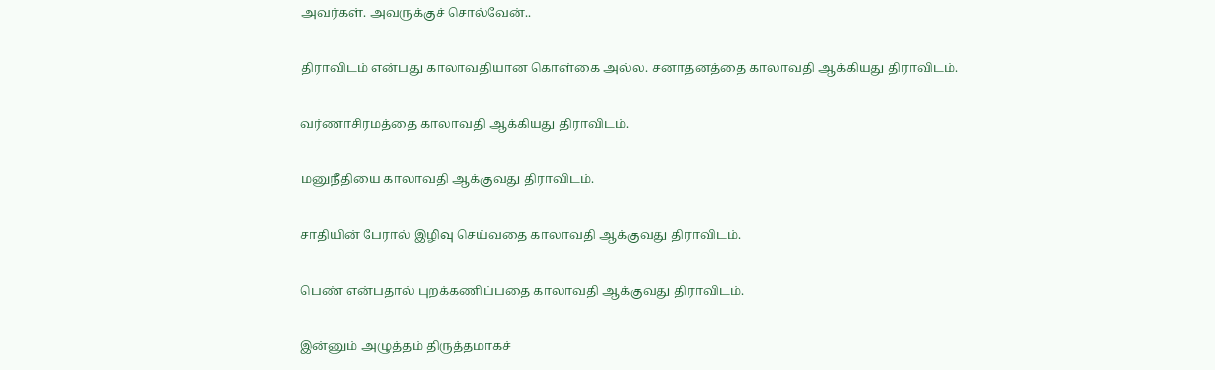அவர்கள். அவருக்குச் சொல்வேன்..

திராவிடம் என்பது காலாவதியான கொள்கை அல்ல. சனாதனத்தை காலாவதி ஆக்கியது திராவிடம்.

வர்ணாசிரமத்தை காலாவதி ஆக்கியது திராவிடம்.

மனுநீதியை காலாவதி ஆக்குவது திராவிடம்.

சாதியின் பேரால் இழிவு செய்வதை காலாவதி ஆக்குவது திராவிடம்.

பெண் என்பதால் புறக்கணிப்பதை காலாவதி ஆக்குவது திராவிடம்.

இன்னும் அழுத்தம் திருத்தமாகச்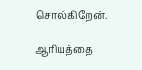சொல்கிறேன்.

ஆரியத்தை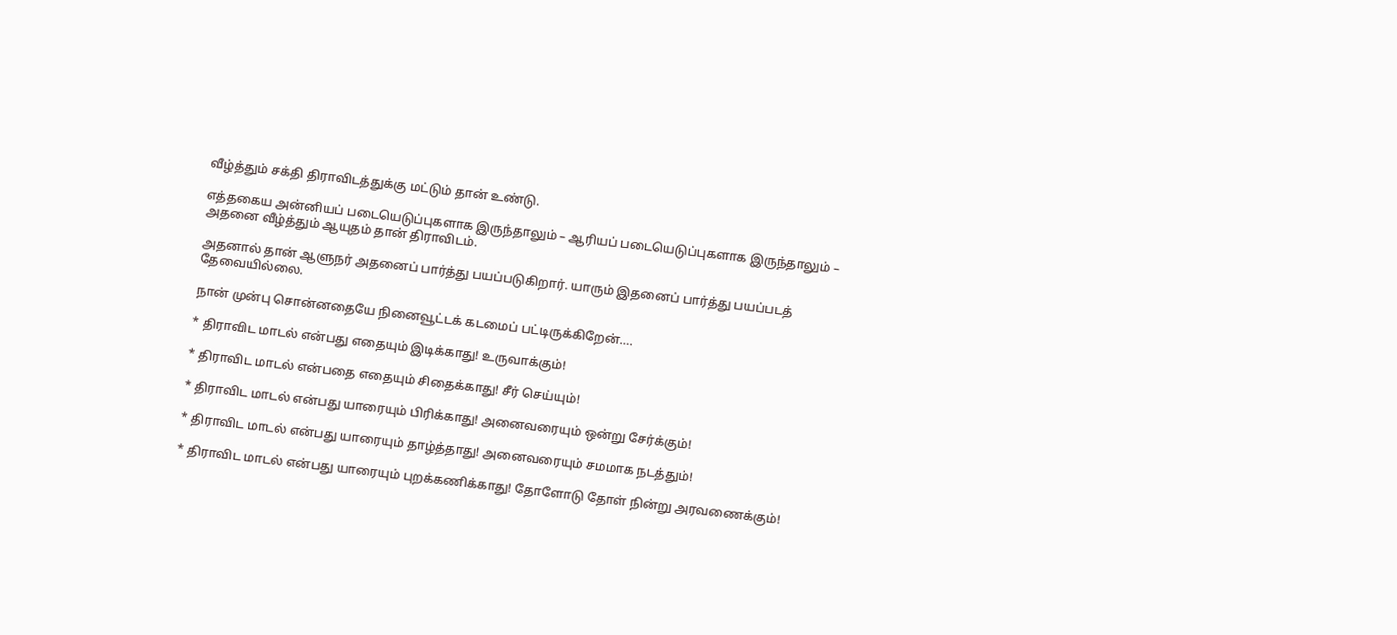வீழ்த்தும் சக்தி திராவிடத்துக்கு மட்டும் தான் உண்டு.

எத்தகைய அன்னியப் படையெடுப்புகளாக இருந்தாலும் – ஆரியப் படையெடுப்புகளாக இருந்தாலும் – அதனை வீழ்த்தும் ஆயுதம் தான் திராவிடம்.

அதனால் தான் ஆளுநர் அதனைப் பார்த்து பயப்படுகிறார். யாரும் இதனைப் பார்த்து பயப்படத் தேவையில்லை.

நான் முன்பு சொன்னதையே நினைவூட்டக் கடமைப் பட்டிருக்கிறேன்….

* திராவிட மாடல் என்பது எதையும் இடிக்காது! உருவாக்கும்!

* திராவிட மாடல் என்பதை எதையும் சிதைக்காது! சீர் செய்யும்!

* திராவிட மாடல் என்பது யாரையும் பிரிக்காது! அனைவரையும் ஒன்று சேர்க்கும்!

* திராவிட மாடல் என்பது யாரையும் தாழ்த்தாது! அனைவரையும் சமமாக நடத்தும்!

* திராவிட மாடல் என்பது யாரையும் புறக்கணிக்காது! தோளோடு தோள் நின்று அரவணைக்கும்!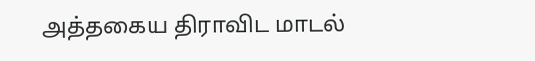அத்தகைய திராவிட மாடல்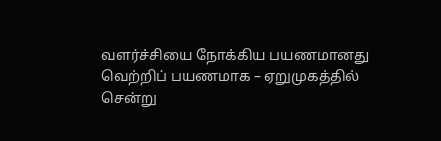வளர்ச்சியை நோக்கிய பயணமானது வெற்றிப் பயணமாக – ஏறுமுகத்தில் சென்று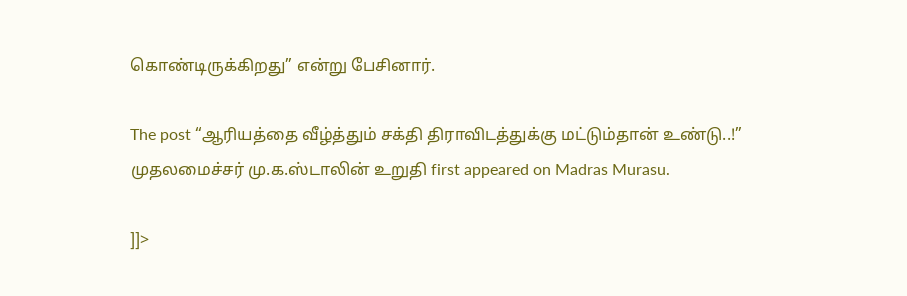கொண்டிருக்கிறது” என்று பேசினார்.

The post “ஆரியத்தை வீழ்த்தும் சக்தி திராவிடத்துக்கு மட்டும்தான் உண்டு..!” முதலமைச்சர் மு.க.ஸ்டாலின் உறுதி first appeared on Madras Murasu.

]]>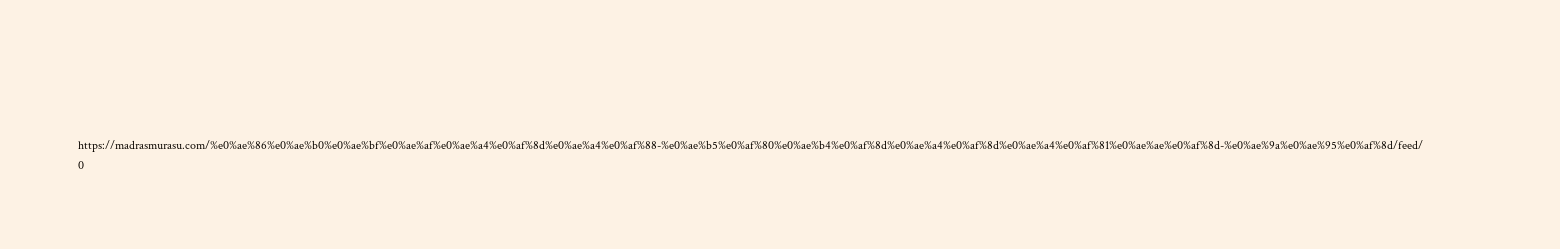https://madrasmurasu.com/%e0%ae%86%e0%ae%b0%e0%ae%bf%e0%ae%af%e0%ae%a4%e0%af%8d%e0%ae%a4%e0%af%88-%e0%ae%b5%e0%af%80%e0%ae%b4%e0%af%8d%e0%ae%a4%e0%af%8d%e0%ae%a4%e0%af%81%e0%ae%ae%e0%af%8d-%e0%ae%9a%e0%ae%95%e0%af%8d/feed/ 0